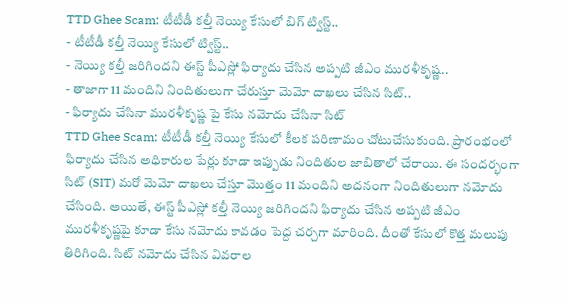TTD Ghee Scam: టీటీడీ కల్తీ నెయ్యి కేసులో బిగ్ ట్విస్ట్..
- టీటీడీ కల్తీ నెయ్యి కేసులో ట్విస్ట్..
- నెయ్యి కల్తీ జరిగిందని ఈస్ట్ పీఎస్లో ఫిర్యాదు చేసిన అప్పటి జీఎం మురళీకృష్ణ..
- తాజాగా 11 మందిని నిందితులుగా చేరుస్తూ మెమో దాఖలు చేసిన సిట్..
- ఫిర్యాదు చేసినా మురళీకృష్ణ పై కేసు నమోదు చేసినా సిట్
TTD Ghee Scam: టీటీడీ కల్తీ నెయ్యి కేసులో కీలక పరిణామం చోటుచేసుకుంది. ప్రారంభంలో ఫిర్యాదు చేసిన అధికారుల పేర్లు కూడా ఇప్పుడు నిందితుల జాబితాలో చేరాయి. ఈ సందర్భంగా సిట్ (SIT) మరో మెమో దాఖలు చేస్తూ మొత్తం 11 మందిని అదనంగా నిందితులుగా నమోదు చేసింది. అయితే, ఈస్ట్ పీఎస్లో కల్తీ నెయ్యి జరిగిందని ఫిర్యాదు చేసిన అప్పటి జీఎం మురళీకృష్ణపై కూడా కేసు నమోదు కావడం పెద్ద చర్చగా మారింది. దీంతో కేసులో కొత్త మలుపు తిరిగింది. సిట్ నమోదు చేసిన వివరాల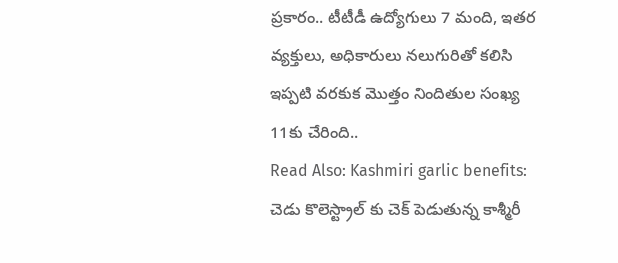ప్రకారం.. టీటీడీ ఉద్యోగులు 7 మంది, ఇతర వ్యక్తులు, అధికారులు నలుగురితో కలిసి ఇప్పటి వరకుక మొత్తం నిందితుల సంఖ్య 11కు చేరింది..
Read Also: Kashmiri garlic benefits: చెడు కొలెస్ట్రాల్ కు చెక్ పెడుతున్న కాశ్మీరీ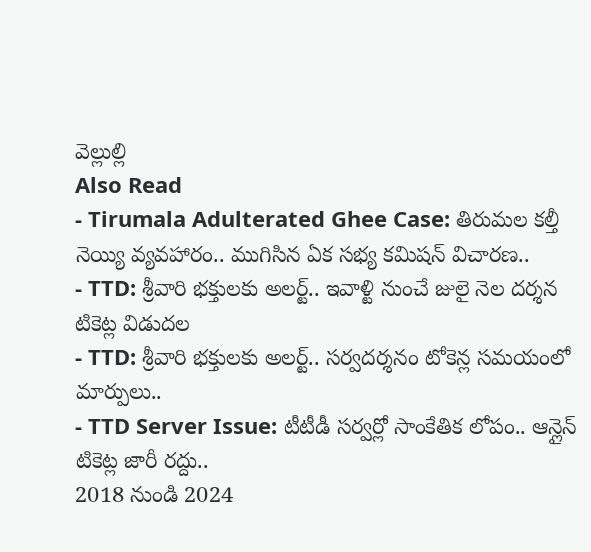వెల్లుల్లి
Also Read
- Tirumala Adulterated Ghee Case: తిరుమల కల్తీ నెయ్యి వ్యవహారం.. ముగిసిన ఏక సభ్య కమిషన్ విచారణ..
- TTD: శ్రీవారి భక్తులకు అలర్ట్.. ఇవాళ్టి నుంచే జులై నెల దర్శన టికెట్ల విడుదల
- TTD: శ్రీవారి భక్తులకు అలర్ట్.. సర్వదర్శనం టోకెన్ల సమయంలో మార్పులు..
- TTD Server Issue: టీటీడీ సర్వర్లో సాంకేతిక లోపం.. ఆన్లైన్ టికెట్ల జారీ రద్దు..
2018 నుండి 2024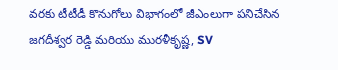వరకు టీటీడీ కొనుగోలు విభాగంలో జీఎంలుగా పనిచేసిన జగదీశ్వర రెడ్డి మరియు మురళీకృష్ణ, SV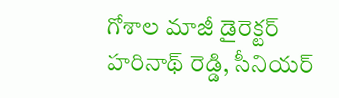గోశాల మాజీ డైరెక్టర్ హరినాథ్ రెడ్డి, సీనియర్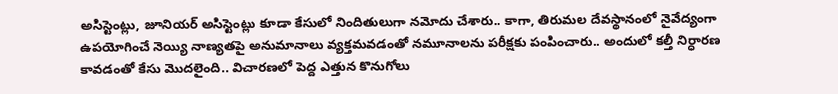అసిస్టెంట్లు, జూనియర్ అసిస్టెంట్లు కూడా కేసులో నిందితులుగా నమోదు చేశారు.. కాగా, తిరుమల దేవస్థానంలో నైవేద్యంగా ఉపయోగించే నెయ్యి నాణ్యతపై అనుమానాలు వ్యక్తమవడంతో నమూనాలను పరీక్షకు పంపించారు.. అందులో కల్తీ నిర్ధారణ కావడంతో కేసు మొదలైంది.. విచారణలో పెద్ద ఎత్తున కొనుగోలు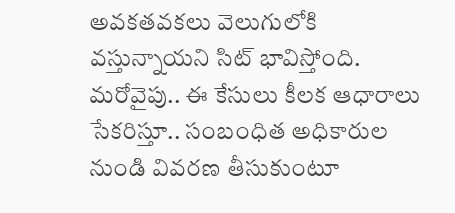అవకతవకలు వెలుగులోకి వస్తున్నాయని సిట్ భావిస్తోంది.
మరోవైపు.. ఈ కేసులు కీలక ఆధారాలు సేకరిస్తూ.. సంబంధిత అధికారుల నుండి వివరణ తీసుకుంటూ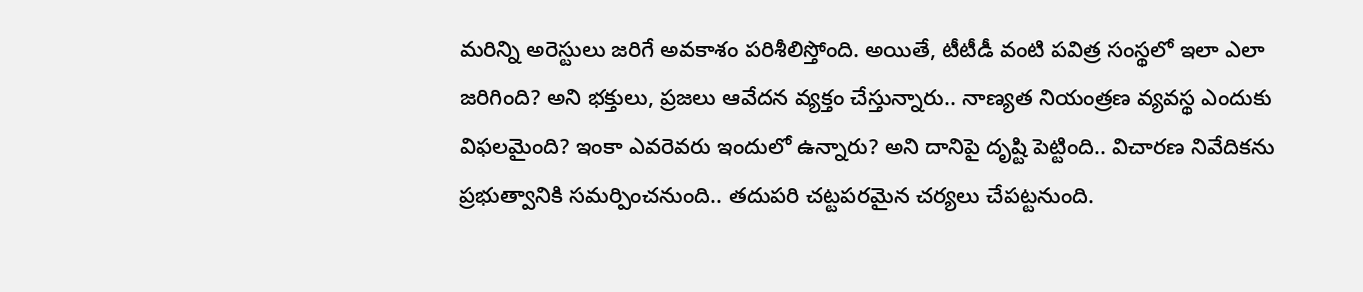మరిన్ని అరెస్టులు జరిగే అవకాశం పరిశీలిస్తోంది. అయితే, టీటీడీ వంటి పవిత్ర సంస్థలో ఇలా ఎలా జరిగింది? అని భక్తులు, ప్రజలు ఆవేదన వ్యక్తం చేస్తున్నారు.. నాణ్యత నియంత్రణ వ్యవస్థ ఎందుకు విఫలమైంది? ఇంకా ఎవరెవరు ఇందులో ఉన్నారు? అని దానిపై దృష్టి పెట్టింది.. విచారణ నివేదికను ప్రభుత్వానికి సమర్పించనుంది.. తదుపరి చట్టపరమైన చర్యలు చేపట్టనుంది.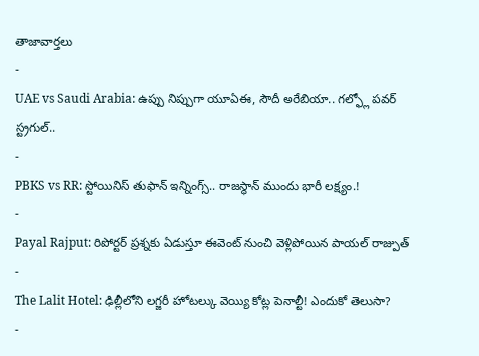తాజావార్తలు
-
UAE vs Saudi Arabia: ఉప్పు నిప్పుగా యూఏఈ, సౌదీ అరేబియా.. గల్ఫ్లో పవర్ స్ట్రగుల్..
-
PBKS vs RR: స్టోయినిస్ తుఫాన్ ఇన్నింగ్స్.. రాజస్థాన్ ముందు భారీ లక్ష్యం.!
-
Payal Rajput: రిపోర్టర్ ప్రశ్నకు ఏడుస్తూ ఈవెంట్ నుంచి వెళ్లిపోయిన పాయల్ రాజ్పుత్
-
The Lalit Hotel: ఢిల్లీలోని లగ్జరీ హోటల్కు వెయ్యి కోట్ల పెనాల్టీ! ఎందుకో తెలుసా?
-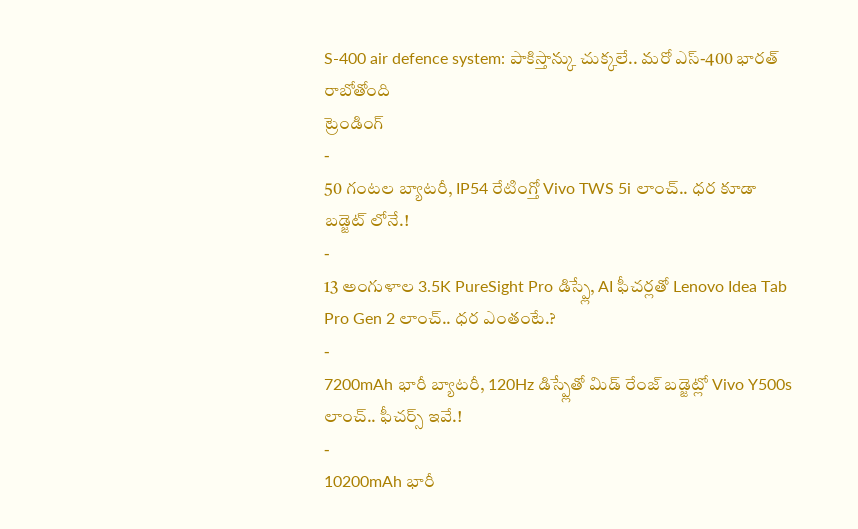S-400 air defence system: పాకిస్తాన్కు చుక్కలే.. మరో ఎస్-400 భారత్ రాబోతోంది
ట్రెండింగ్
-
50 గంటల బ్యాటరీ, IP54 రేటింగ్తో Vivo TWS 5i లాంచ్.. ధర కూడా బడ్జెట్ లోనే.!
-
13 అంగుళాల 3.5K PureSight Pro డిస్ప్లే, AI ఫీచర్లతో Lenovo Idea Tab Pro Gen 2 లాంచ్.. ధర ఎంతంటే.?
-
7200mAh భారీ బ్యాటరీ, 120Hz డిస్ప్లేతో మిడ్ రేంజ్ బడ్జెట్లో Vivo Y500s లాంచ్.. ఫీచర్స్ ఇవే.!
-
10200mAh భారీ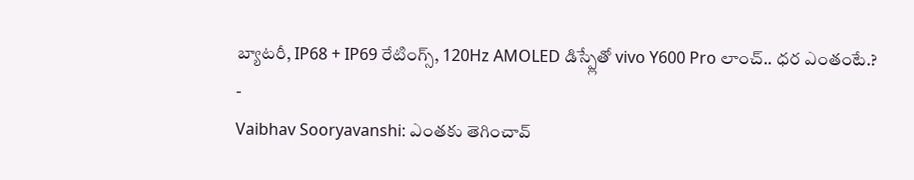బ్యాటరీ, IP68 + IP69 రేటింగ్స్, 120Hz AMOLED డిస్ప్లేతో vivo Y600 Pro లాంచ్.. ధర ఎంతంటే.?
-
Vaibhav Sooryavanshi: ఎంతకు తెగించావ్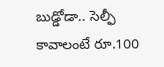బుడ్డోడా.. సెల్ఫీ కావాలంటే రూ.100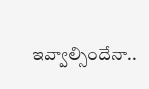ఇవ్వాల్సిందేనా..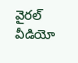వైరల్ వీడియో